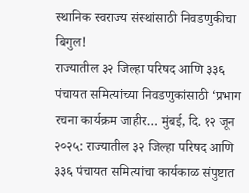स्थानिक स्वराज्य संस्थांसाठी निवडणुकीचा बिगुल!
राज्यातील ३२ जिल्हा परिषद आणि ३३६ पंचायत समित्यांच्या निवडणुकांसाठी ‘प्रभाग रचना कार्यक्रम जाहीर… मुंबई, दि. १२ जून २०२५: राज्यातील ३२ जिल्हा परिषद आणि ३३६ पंचायत समित्यांचा कार्यकाळ संपुष्टात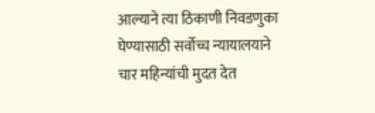आल्याने त्या ठिकाणी निवडणुका घेण्यासाठी सर्वोच्च न्यायालयाने चार महिन्यांची मुदत देत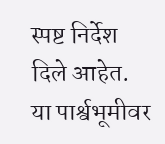स्पष्ट निर्देश दिले आहेत. या पार्श्वभूमीवर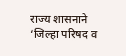राज्य शासनाने ‘जिल्हा परिषद व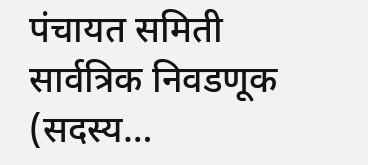पंचायत समिती सार्वत्रिक निवडणूक (सदस्य…